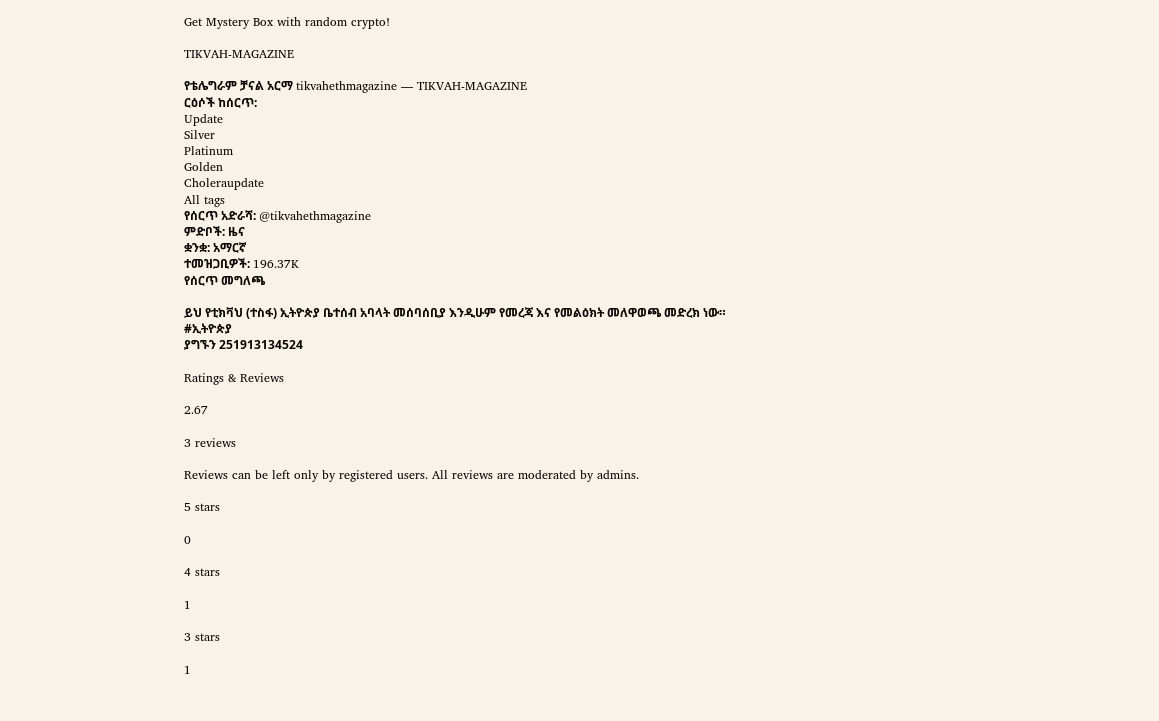Get Mystery Box with random crypto!

TIKVAH-MAGAZINE

የቴሌግራም ቻናል አርማ tikvahethmagazine — TIKVAH-MAGAZINE
ርዕሶች ከሰርጥ:
Update
Silver
Platinum
Golden
Choleraupdate
All tags
የሰርጥ አድራሻ: @tikvahethmagazine
ምድቦች: ዜና
ቋንቋ: አማርኛ
ተመዝጋቢዎች: 196.37K
የሰርጥ መግለጫ

ይህ የቲክቫህ (ተስፋ) ኢትዮጵያ ቤተሰብ አባላት መሰባሰቢያ እንዲሁም የመረጃ እና የመልዕክት መለዋወጫ መድረክ ነው።
#ኢትዮጵያ
ያግኙን 251913134524

Ratings & Reviews

2.67

3 reviews

Reviews can be left only by registered users. All reviews are moderated by admins.

5 stars

0

4 stars

1

3 stars

1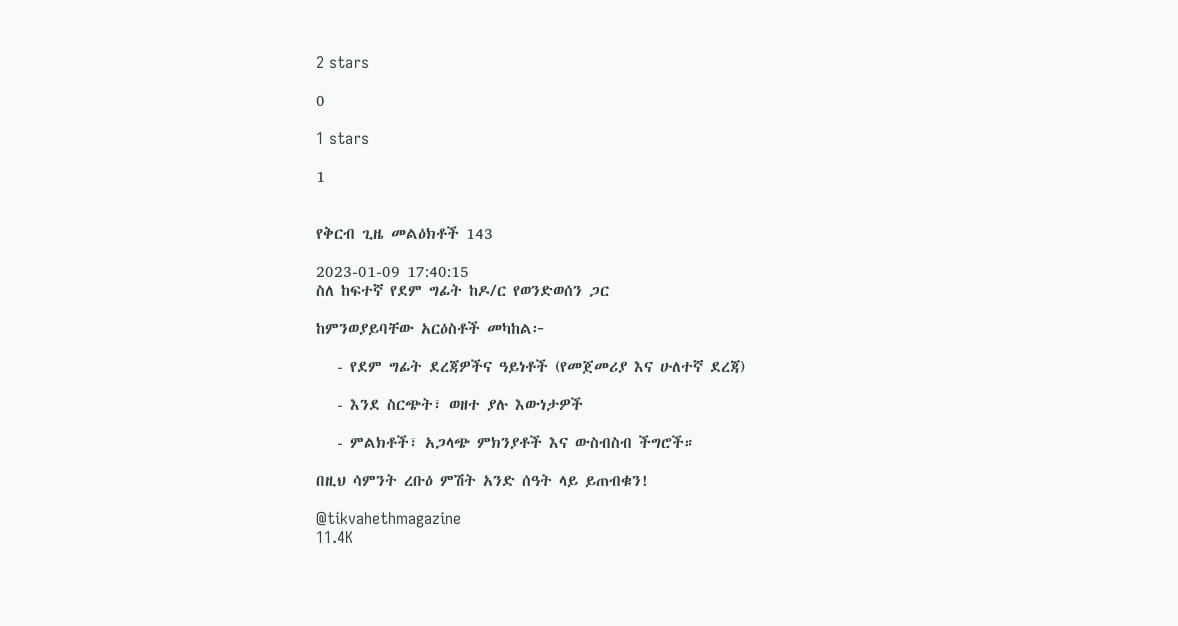2 stars

0

1 stars

1


የቅርብ ጊዜ መልዕክቶች 143

2023-01-09 17:40:15
ስለ ከፍተኛ የደም ግፊት ከዶ/ር የወንድወሰን ጋር

ከምንወያይባቸው አርዕስቶች መካከል፦

   - የደም ግፊት ደረጃዎችና ዓይነቶች (የመጀመሪያ እና ሁለተኛ ደረጃ)

   - እንደ ስርጭት፣ ወዘተ ያሉ እውነታዎች

   - ምልክቶች፣ አጋላጭ ምክንያቶች እና ውስብስብ ችግሮች።

በዚህ ሳምንት ረቡዕ ምሽት አንድ ሰዓት ላይ ይጠብቁን!

@tikvahethmagazine
11.4K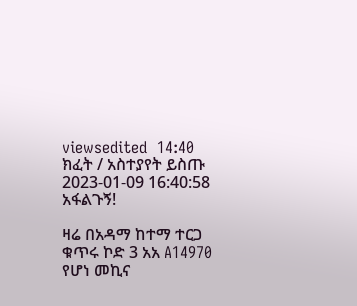viewsedited  14:40
ክፈት / አስተያየት ይስጡ
2023-01-09 16:40:58
አፋልጉኝ!

ዛሬ በአዳማ ከተማ ተርጋ ቁጥሩ ኮድ 3 አአ A14970 የሆነ መኪና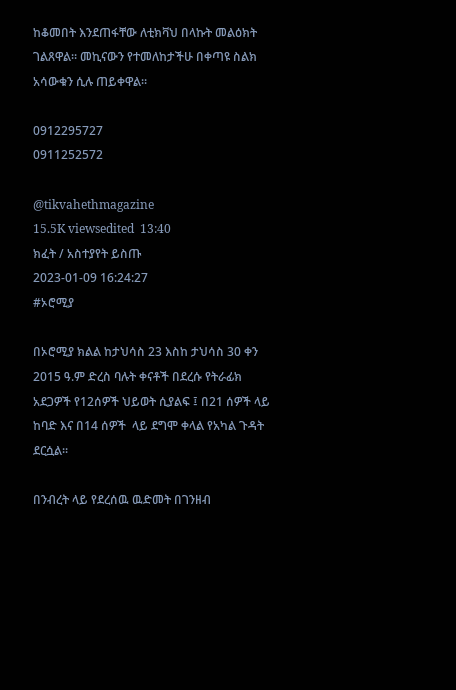ከቆመበት እንደጠፋቸው ለቲክቫህ በላኩት መልዕክት ገልጸዋል። መኪናውን የተመለከታችሁ በቀጣዩ ስልክ አሳውቁን ሲሉ ጠይቀዋል።

0912295727
0911252572

@tikvahethmagazine
15.5K viewsedited  13:40
ክፈት / አስተያየት ይስጡ
2023-01-09 16:24:27
#ኦሮሚያ

በኦሮሚያ ክልል ከታህሳስ 23 እስከ ታህሳስ 30 ቀን 2015 ዓ.ም ድረስ ባሉት ቀናቶች በደረሱ የትራፊክ አደጋዎች የ12ሰዎች ህይወት ሲያልፍ ፤ በ21 ሰዎች ላይ ከባድ እና በ14 ሰዎች  ላይ ደግሞ ቀላል የአካል ጉዳት ደርሷል፡፡

በንብረት ላይ የደረሰዉ ዉድመት በገንዘብ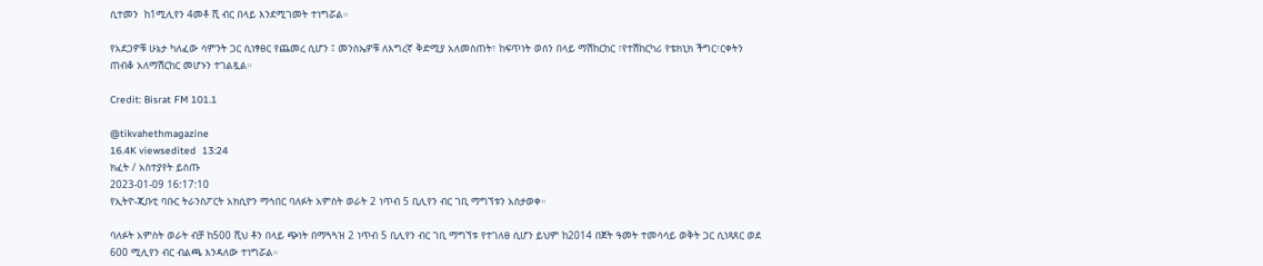ሲተመን  ከ1ሚሊየን 4መቶ ሺ ብር በላይ እንደሚገመት ተነግሯል።

የአደጋዎቹ ሁኔታ ካለፈው ሳምንት ጋር ሲነፃፀር የጨመረ ሲሆን ፤ መንስኤዎቹ ለእግረኛ ቅድሚያ አለመስጠት፣ ከፍጥነት ወሰን በላይ ማሽከርከር ፣የተሽከርካሪ የቴክኒክ ችግር፣ርቀትን ጠብቆ አለማሽርከር መሆኑን ተገልጿል።

Credit: Bisrat FM 101.1

@tikvahethmagazine
16.4K viewsedited  13:24
ክፈት / አስተያየት ይስጡ
2023-01-09 16:17:10
የኢትዮ-ጂቡቲ ባቡር ትራንስፖርት አክሲዮን ማኅበር ባለፉት አምስት ወራት 2 ነጥብ 5 ቢሊየን ብር ገቢ ማግኘቱን አስታወቀ።

ባለፉት አምስት ወራት ብቻ ከ500 ሺህ ቶን በላይ ጭነት በማጓጓዝ 2 ነጥብ 5 ቢሊየን ብር ገቢ ማግኘቱ የተገለፀ ሲሆን ይህም ከ2014 በጀት ዓመት ተመሳሳይ ወቅት ጋር ሲነጻጸር ወደ 600 ሚሊየን ብር ብልጫ እንዳለው ተነግሯል።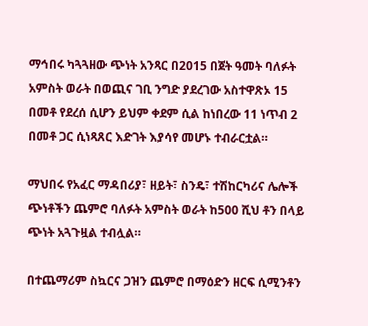ማኅበሩ ካጓጓዘው ጭነት አንጻር በ2015 በጀት ዓመት ባለፉት አምስት ወራት በወጪና ገቢ ንግድ ያደረገው አስተዋጽኦ 15 በመቶ የደረሰ ሲሆን ይህም ቀደም ሲል ከነበረው 11 ነጥብ 2 በመቶ ጋር ሲነጻጸር እድገት እያሳየ መሆኑ ተብራርቷል።

ማህበሩ የአፈር ማዳበሪያ፣ ዘይት፣ ስንዴ፣ ተሽከርካሪና ሌሎች ጭነቶችን ጨምሮ ባለፉት አምስት ወራት ከ500 ሺህ ቶን በላይ ጭነት አጓጉዟል ተብሏል።

በተጨማሪም ስኳርና ጋዝን ጨምሮ በማዕድን ዘርፍ ሲሚንቶን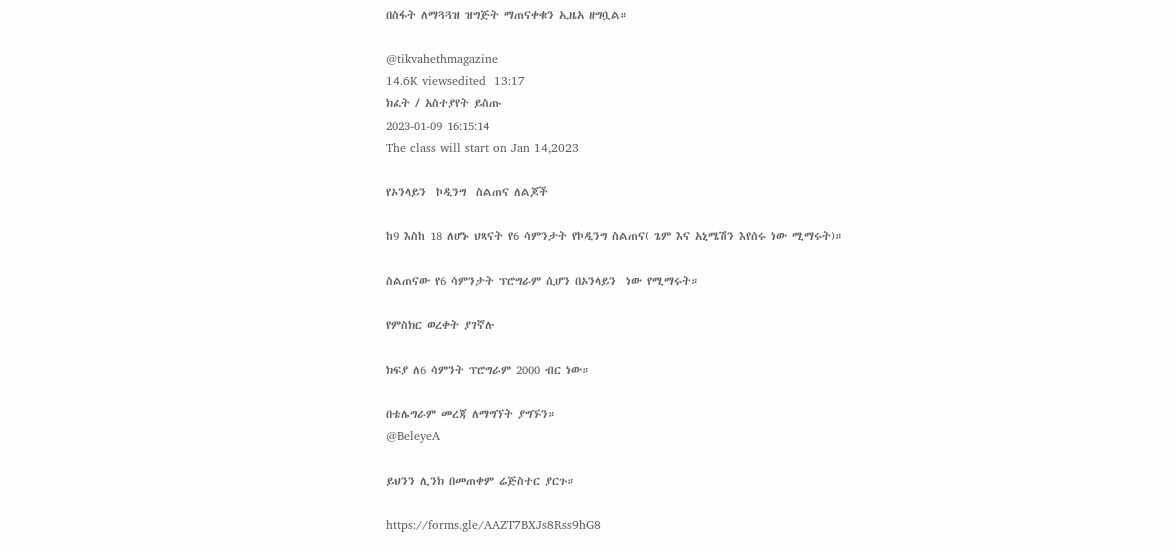በስፋት ለማጓጓዝ ዝግጅት ማጠናቀቁን ኢዜአ ዘግቧል።

@tikvahethmagazine
14.6K viewsedited  13:17
ክፈት / አስተያየት ይስጡ
2023-01-09 16:15:14
The class will start on Jan 14,2023

የኦንላይን  ኮዲንግ  ስልጠና ለልጆች

ከ9 እስከ 18 ለሆኑ ህጻናት የ6 ሳምንታት የኮዲንግ ስልጠና( ጌም እና አኒሜሽን እየሰሩ ነው ሚማሩት)።

ስልጠናው የ6 ሳምንታት ፕሮግራም ሲሆን በኦንላይን  ነው የሚማሩት።

የምስክር ወረቀት ያገኛሉ

ክፍያ ለ6 ሳምንት ፕሮግራም 2000 ብር ነው።

በቴሌግራም መረጃ ለማግኘት ያግኙን።
@BeleyeA

ይህንን ሊንክ በመጠቀም ሬጅስተር ያርጉ።

https://forms.gle/AAZT7BXJs8Rss9hG8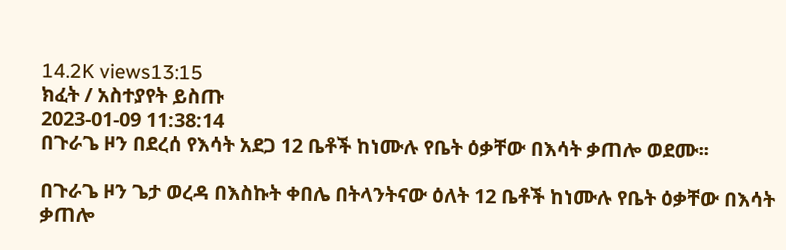14.2K views13:15
ክፈት / አስተያየት ይስጡ
2023-01-09 11:38:14
በጉራጌ ዞን በደረሰ የእሳት አደጋ 12 ቤቶች ከነሙሉ የቤት ዕቃቸው በእሳት ቃጠሎ ወደሙ፡፡

በጉራጌ ዞን ጌታ ወረዳ በእስኩት ቀበሌ በትላንትናው ዕለት 12 ቤቶች ከነሙሉ የቤት ዕቃቸው በእሳት ቃጠሎ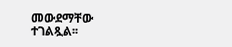መውደማቸው ተገልጿል፡፡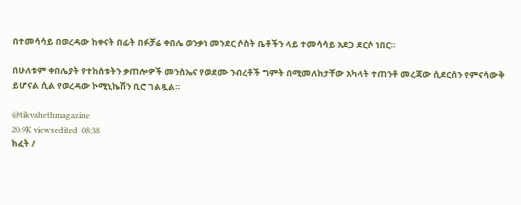በተመሳሳይ በወረዳው ከቀናት በፊት በፉቻሬ ቀበሌ ወንቃነ መንደር ሶስት ቤቶችን ላይ ተመሳሳይ አደጋ ደርሶ ነበር።

በሁለቱም ቀበሌያት የተከሰቱትን ቃጠሎዎች መንስኤና የወደሙ ንብረቶች ግምት በሚመለከታቸው አካላት ተጠንቶ መረጃው ሲደርሰን የምናሳውቅ ይሆናል ሲል የወረዳው ኮሚኒኬሽን ቢሮ ገልጿል።

@tikvahethmagazine
20.9K viewsedited  08:38
ክፈት /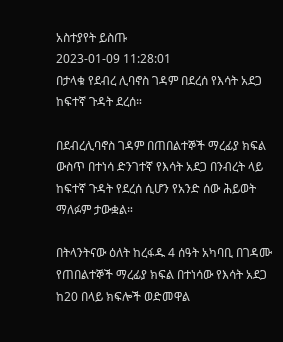አስተያየት ይስጡ
2023-01-09 11:28:01
በታላቁ የደብረ ሊባኖስ ገዳም በደረሰ የእሳት አደጋ ከፍተኛ ጉዳት ደረሰ።

በደብረሊባኖስ ገዳም በጠበልተኞች ማረፊያ ክፍል ውስጥ በተነሳ ድንገተኛ የእሳት አደጋ በንብረት ላይ ከፍተኛ ጉዳት የደረሰ ሲሆን የአንድ ሰው ሕይወት ማለፉም ታውቋል።

በትላንትናው ዕለት ከረፋዱ 4 ሰዓት አካባቢ በገዳሙ የጠበልተኞች ማረፊያ ክፍል በተነሳው የእሳት አደጋ ከ20 በላይ ክፍሎች ወድመዋል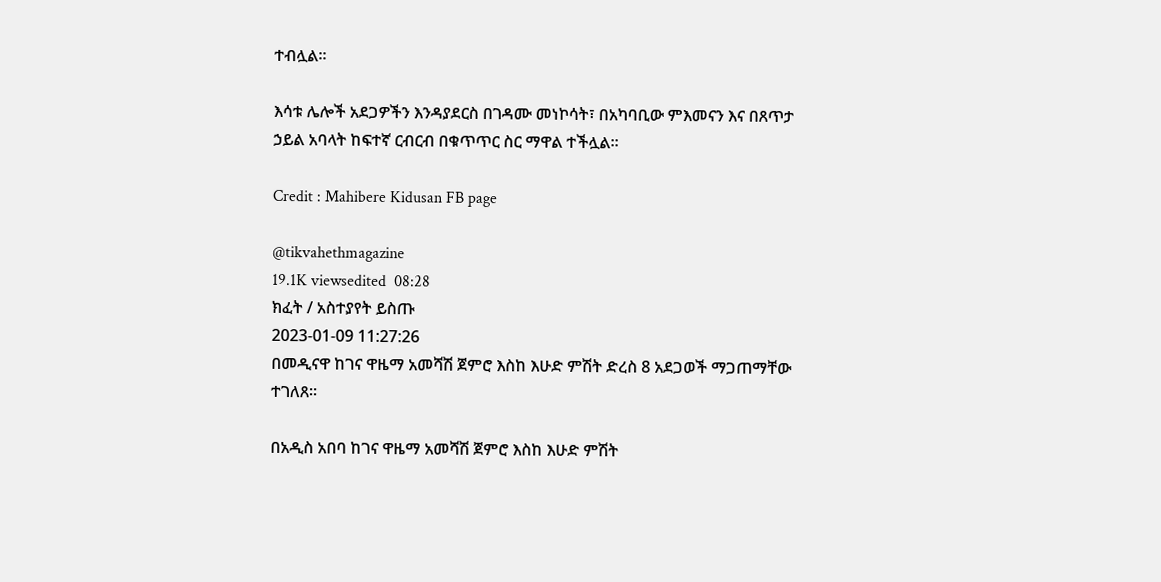ተብሏል።

እሳቱ ሌሎች አደጋዎችን እንዳያደርስ በገዳሙ መነኮሳት፣ በአካባቢው ምእመናን እና በጸጥታ ኃይል አባላት ከፍተኛ ርብርብ በቁጥጥር ስር ማዋል ተችሏል።

Credit : Mahibere Kidusan FB page

@tikvahethmagazine
19.1K viewsedited  08:28
ክፈት / አስተያየት ይስጡ
2023-01-09 11:27:26
በመዲናዋ ከገና ዋዜማ አመሻሽ ጀምሮ እስከ እሁድ ምሽት ድረስ 8 አደጋወች ማጋጠማቸው ተገለጸ።

በአዲስ አበባ ከገና ዋዜማ አመሻሽ ጀምሮ እስከ እሁድ ምሽት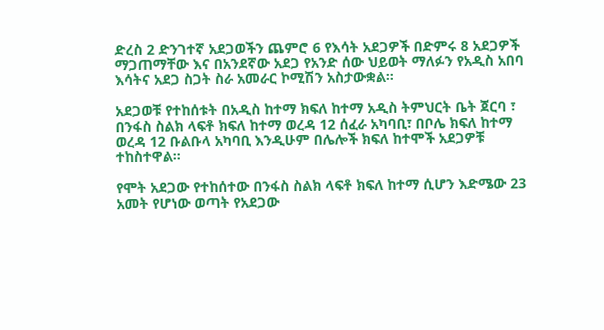ድረስ 2 ድንገተኛ አደጋወችን ጨምሮ 6 የእሳት አደጋዎች በድምሩ 8 አደጋዎች ማጋጠማቸው እና በአንደኛው አደጋ የአንድ ሰው ህይወት ማለፉን የአዲስ አበባ እሳትና አደጋ ስጋት ስራ አመራር ኮሚሽን አስታውቋል።

አደጋወቹ የተከሰቱት በአዲስ ከተማ ክፍለ ከተማ አዲስ ትምህርት ቤት ጀርባ ፣ በንፋስ ስልክ ላፍቶ ክፍለ ከተማ ወረዳ 12 ሰፈራ አካባቢ፣ በቦሌ ክፍለ ከተማ ወረዳ 12 ቡልቡላ አካባቢ እንዲሁም በሌሎች ክፍለ ከተሞች አደጋዎቹ ተከስተዋል።

የሞት አደጋው የተከሰተው በንፋስ ስልክ ላፍቶ ክፍለ ከተማ ሲሆን እድሜው 23 አመት የሆነው ወጣት የአደጋው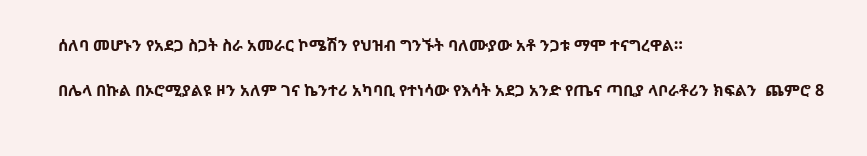ሰለባ መሆኑን የአደጋ ስጋት ስራ አመራር ኮሜሽን የህዝብ ግንኙት ባለሙያው አቶ ንጋቱ ማሞ ተናግረዋል።

በሌላ በኩል በኦሮሚያልዩ ዞን አለም ገና ኬንተሪ አካባቢ የተነሳው የእሳት አደጋ አንድ የጤና ጣቢያ ላቦራቶሪን ክፍልን  ጨምሮ 8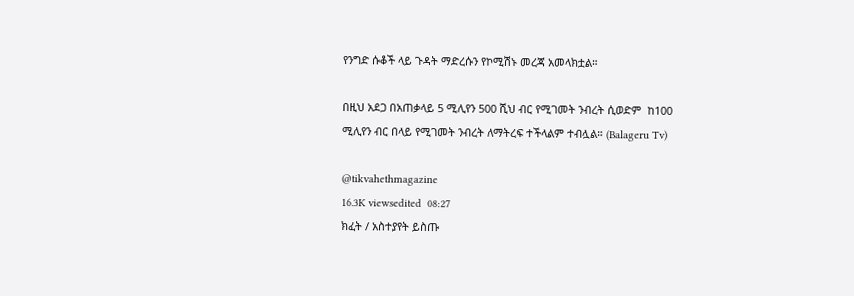የንግድ ሱቆች ላይ ጉዳት ማድረሱን የኮሚሽኑ መረጃ አመላክቷል።

በዚህ አደጋ በአጠቃላይ 5 ሚሊየን 500 ሺህ ብር የሚገመት ንብረት ሲወድም  ከ100 ሚሊየን ብር በላይ የሚገመት ንብረት ለማትረፍ ተችላልም ተብሏል። (Balageru Tv)

@tikvahethmagazine
16.3K viewsedited  08:27
ክፈት / አስተያየት ይስጡ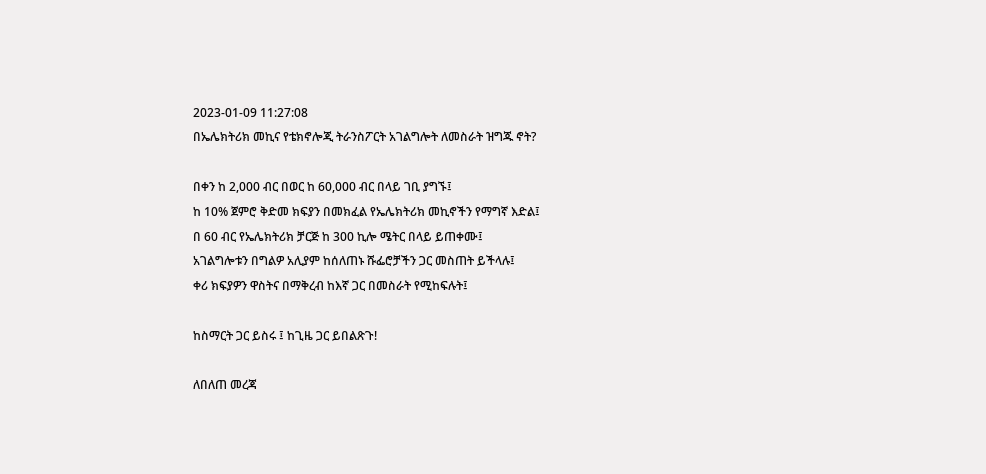2023-01-09 11:27:08
በኤሌክትሪክ መኪና የቴክኖሎጂ ትራንስፖርት አገልግሎት ለመስራት ዝግጁ ኖት?

በቀን ከ 2,000 ብር በወር ከ 60,000 ብር በላይ ገቢ ያግኙ፤
ከ 10% ጀምሮ ቅድመ ክፍያን በመክፈል የኤሌክትሪክ መኪኖችን የማግኛ እድል፤
በ 60 ብር የኤሌክትሪክ ቻርጅ ከ 300 ኪሎ ሜትር በላይ ይጠቀሙ፤
አገልግሎቱን በግልዎ አሊያም ከሰለጠኑ ሹፌሮቻችን ጋር መስጠት ይችላሉ፤
ቀሪ ክፍያዎን ዋስትና በማቅረብ ከእኛ ጋር በመስራት የሚከፍሉት፤

ከስማርት ጋር ይስሩ ፤ ከጊዜ ጋር ይበልጽጉ!

ለበለጠ መረጃ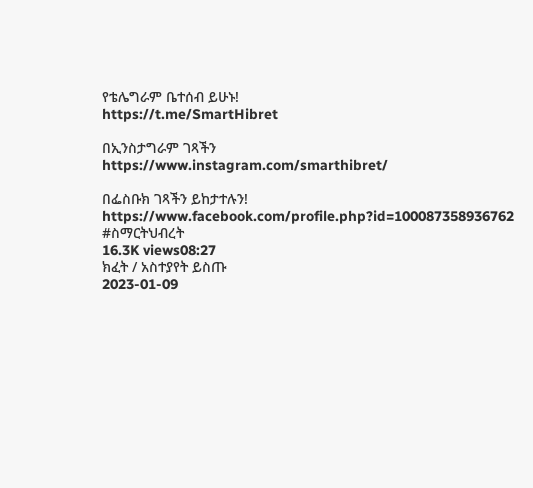የቴሌግራም ቤተሰብ ይሁኑ!
https://t.me/SmartHibret

በኢንስታግራም ገጻችን
https://www.instagram.com/smarthibret/

በፌስቡክ ገጻችን ይከታተሉን!
https://www.facebook.com/profile.php?id=100087358936762
#ስማርትህብረት
16.3K views08:27
ክፈት / አስተያየት ይስጡ
2023-01-09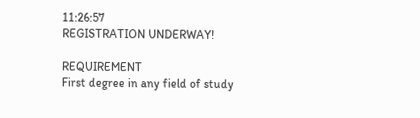11:26:57
REGISTRATION UNDERWAY!

REQUIREMENT
First degree in any field of study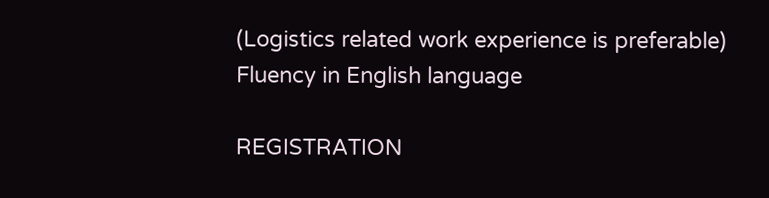(Logistics related work experience is preferable)
Fluency in English language

REGISTRATION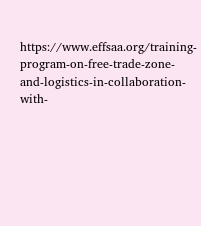https://www.effsaa.org/training-program-on-free-trade-zone-and-logistics-in-collaboration-with-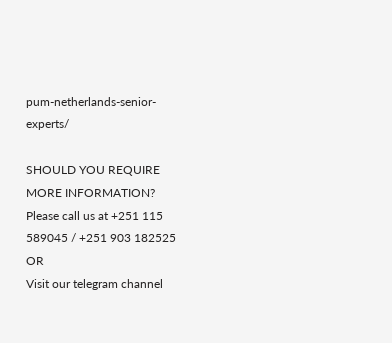pum-netherlands-senior-experts/

SHOULD YOU REQUIRE MORE INFORMATION?
Please call us at +251 115 589045 / +251 903 182525
OR
Visit our telegram channel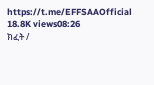https://t.me/EFFSAAOfficial
18.8K views08:26
ክፈት /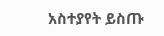አስተያየት ይስጡ